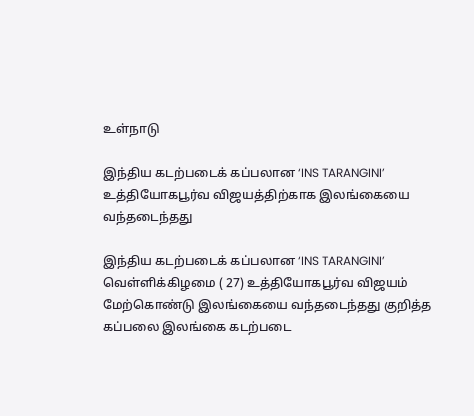உள்நாடு

இந்திய கடற்படைக் கப்பலான ‘INS TARANGINI’ உத்தியோகபூர்வ விஜயத்திற்காக இலங்கையை வந்தடைந்தது

இந்திய கடற்படைக் கப்பலான ‘INS TARANGINI’ வெள்ளிக்கிழமை ( 27) உத்தியோகபூர்வ விஜயம் மேற்கொண்டு இலங்கையை வந்தடைந்தது குறித்த கப்பலை இலங்கை கடற்படை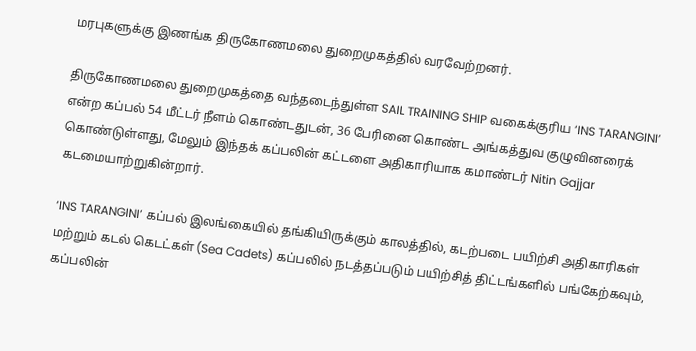மரபுகளுக்கு இணங்க திருகோணமலை துறைமுகத்தில் வரவேற்றனர்.

திருகோணமலை துறைமுகத்தை வந்தடைந்துள்ள SAIL TRAINING SHIP வகைக்குரிய ‘INS TARANGINI’ என்ற கப்பல் 54 மீட்டர் நீளம் கொண்டதுடன், 36 பேரினை கொண்ட அங்கத்துவ குழுவினரைக் கொண்டுள்ளது, மேலும் இந்தக் கப்பலின் கட்டளை அதிகாரியாக கமாண்டர் Nitin Gajjar கடமையாற்றுகின்றார்.

‘INS TARANGINI’ கப்பல் இலங்கையில் தங்கியிருக்கும் காலத்தில், கடற்படை பயிற்சி அதிகாரிகள் மற்றும் கடல் கெடட்கள் (Sea Cadets) கப்பலில் நடத்தப்படும் பயிற்சித் திட்டங்களில் பங்கேற்கவும், கப்பலின்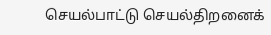செயல்பாட்டு செயல்திறனைக்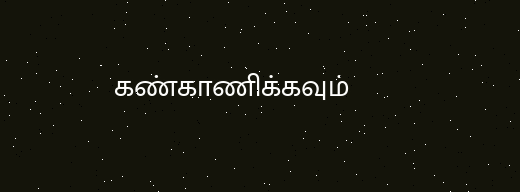கண்காணிக்கவும்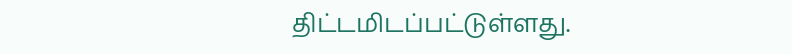திட்டமிடப்பட்டுள்ளது.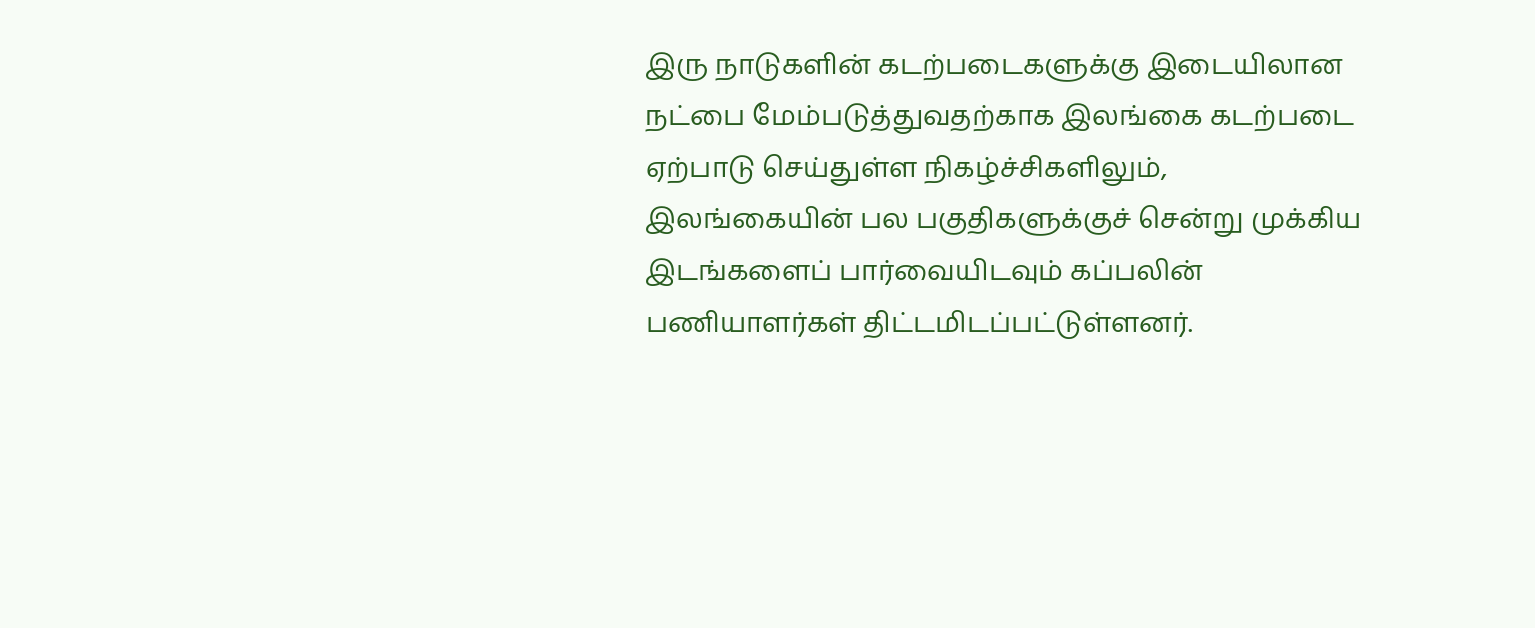இரு நாடுகளின் கடற்படைகளுக்கு இடையிலான நட்பை மேம்படுத்துவதற்காக இலங்கை கடற்படை ஏற்பாடு செய்துள்ள நிகழ்ச்சிகளிலும், இலங்கையின் பல பகுதிகளுக்குச் சென்று முக்கிய இடங்களைப் பார்வையிடவும் கப்பலின் பணியாளர்கள் திட்டமிடப்பட்டுள்ளனர்.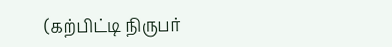(கற்பிட்டி நிருபர்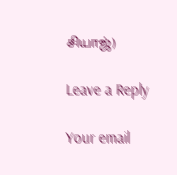சியாஜ்)

Leave a Reply

Your email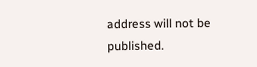address will not be published.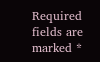Required fields are marked *